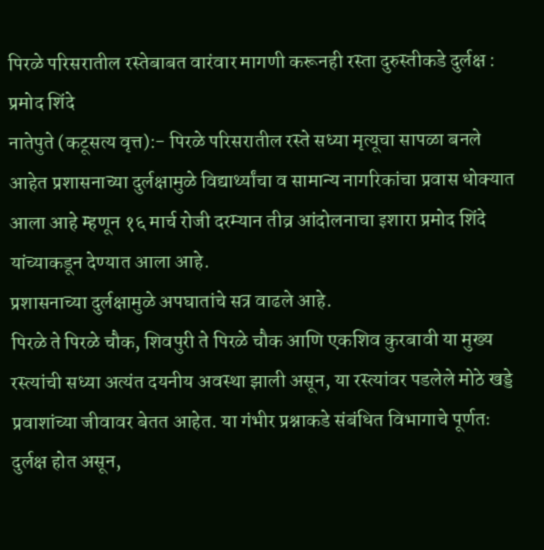पिरळे परिसरातील रस्तेबाबत वारंवार मागणी करूनही रस्ता दुरुस्तीकडे दुर्लक्ष : प्रमोद शिंदे
नातेपुते (कटूसत्य वृत्त):- पिरळे परिसरातील रस्ते सध्या मृत्यूचा सापळा बनले आहेत प्रशासनाच्या दुर्लक्षामुळे विद्यार्थ्यांचा व सामान्य नागरिकांचा प्रवास धोक्यात आला आहे म्हणून १६ मार्च रोजी दरम्यान तीव्र आंदोलनाचा इशारा प्रमोद शिंदे यांच्याकडून देण्यात आला आहे.
प्रशासनाच्या दुर्लक्षामुळे अपघातांचे सत्र वाढले आहे.
पिरळे ते पिरळे चौक, शिवपुरी ते पिरळे चौक आणि एकशिव कुरबावी या मुख्य रस्त्यांची सध्या अत्यंत दयनीय अवस्था झाली असून, या रस्त्यांवर पडलेले मोठे खड्डे प्रवाशांच्या जीवावर बेतत आहेत. या गंभीर प्रश्नाकडे संबंधित विभागाचे पूर्णतः दुर्लक्ष होत असून,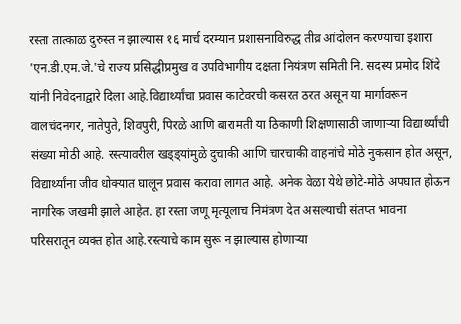रस्ता तात्काळ दुरुस्त न झाल्यास १६ मार्च दरम्यान प्रशासनाविरुद्ध तीव्र आंदोलन करण्याचा इशारा 'एन.डी.एम.जे.'चे राज्य प्रसिद्धीप्रमुख व उपविभागीय दक्षता नियंत्रण समिती नि. सदस्य प्रमोद शिंदे यांनी निवेदनाद्वारे दिला आहे.विद्यार्थ्यांचा प्रवास काटेवरची कसरत ठरत असून या मार्गावरून वालचंदनगर, नातेपुते, शिवपुरी, पिरळे आणि बारामती या ठिकाणी शिक्षणासाठी जाणाऱ्या विद्यार्थ्यांची संख्या मोठी आहे. रस्त्यावरील खड्ड्यांमुळे दुचाकी आणि चारचाकी वाहनांचे मोठे नुकसान होत असून, विद्यार्थ्यांना जीव धोक्यात घालून प्रवास करावा लागत आहे. अनेक वेळा येथे छोटे-मोठे अपघात होऊन नागरिक जखमी झाले आहेत. हा रस्ता जणू मृत्यूलाच निमंत्रण देत असल्याची संतप्त भावना परिसरातून व्यक्त होत आहे.रस्त्याचे काम सुरू न झाल्यास होणाऱ्या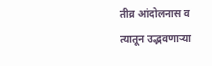तीव्र आंदोलनास व त्यातून उद्भवणाऱ्या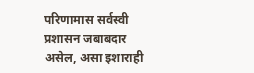परिणामास सर्वस्वी प्रशासन जबाबदार असेल, असा इशाराही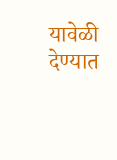यावेळी देण्यात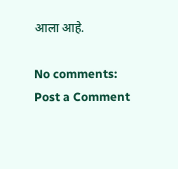आला आहे.

No comments:
Post a Comment